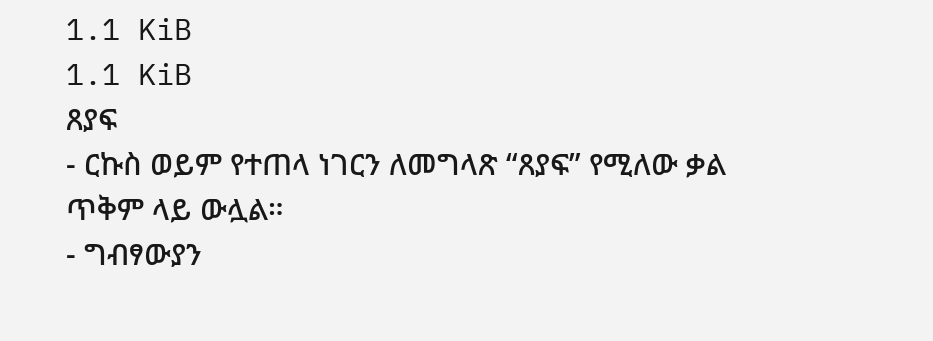1.1 KiB
1.1 KiB
ጸያፍ
- ርኩስ ወይም የተጠላ ነገርን ለመግላጽ “ጸያፍ” የሚለው ቃል ጥቅም ላይ ውሏል።
- ግብፃውያን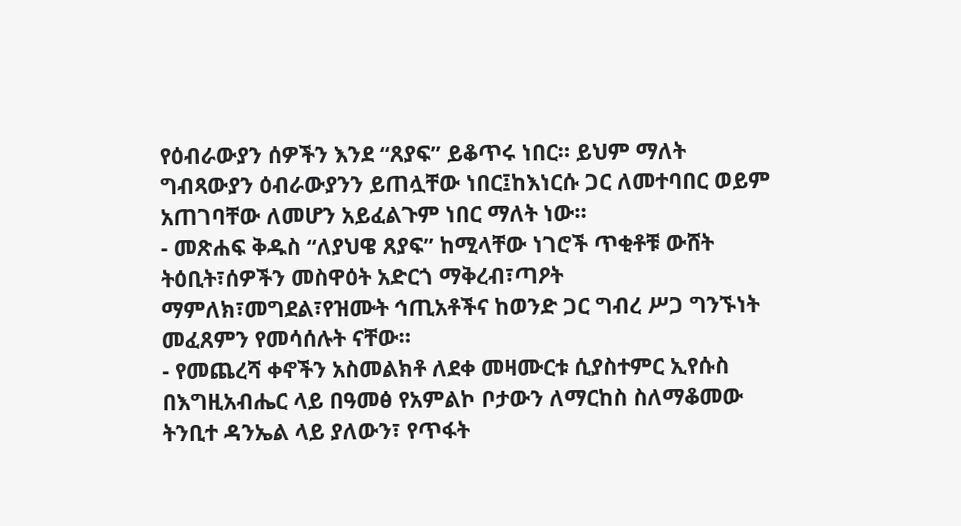የዕብራውያን ሰዎችን እንደ “ጸያፍ” ይቆጥሩ ነበር። ይህም ማለት ግብጻውያን ዕብራውያንን ይጠሏቸው ነበር፤ከእነርሱ ጋር ለመተባበር ወይም አጠገባቸው ለመሆን አይፈልጉም ነበር ማለት ነው።
- መጽሐፍ ቅዱስ “ለያህዌ ጸያፍ” ከሚላቸው ነገሮች ጥቂቶቹ ውሸት ትዕቢት፣ሰዎችን መስዋዕት አድርጎ ማቅረብ፣ጣዖት ማምለክ፣መግደል፣የዝሙት ኅጢአቶችና ከወንድ ጋር ግብረ ሥጋ ግንኙነት መፈጸምን የመሳሰሉት ናቸው።
- የመጨረሻ ቀኖችን አስመልክቶ ለደቀ መዛሙርቱ ሲያስተምር ኢየሱስ በእግዚአብሔር ላይ በዓመፅ የአምልኮ ቦታውን ለማርከስ ስለማቆመው ትንቢተ ዳንኤል ላይ ያለውን፣ የጥፋት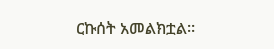ርኩሰት አመልክቷል።